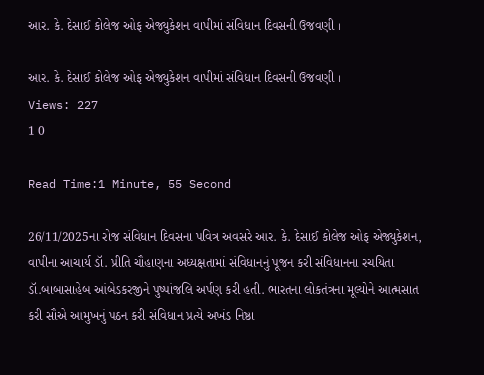આર. કે. દેસાઈ કોલેજ ઓફ એજ્યુકેશન વાપીમાં સંવિધાન દિવસની ઉજવણી ।

આર. કે. દેસાઈ કોલેજ ઓફ એજ્યુકેશન વાપીમાં સંવિધાન દિવસની ઉજવણી ।
Views: 227
1 0

Read Time:1 Minute, 55 Second

26/11/2025ના રોજ સંવિધાન દિવસના પવિત્ર અવસરે આર. કે. દેસાઈ કોલેજ ઓફ એજ્યુકેશન, વાપીના આચાર્ય ડૉ. પ્રીતિ ચૌહાણના અધ્યક્ષતામાં સંવિધાનનું પૂજન કરી સંવિધાનના રચયિતા ડૉ.બાબાસાહેબ આંબેડકરજીને પુષ્પાંજલિ અર્પણ કરી હતી. ભારતના લોકતંત્રના મૂલ્યોને આત્મસાત કરી સૌએ આમુખનું પઠન કરી સંવિધાન પ્રત્યે અખંડ નિષ્ઠા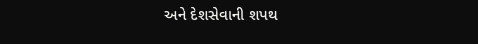અને દેશસેવાની શપથ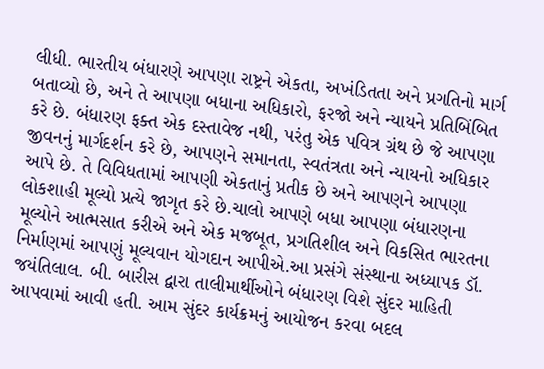લીધી. ભારતીય બંધારણે આપણા રાષ્ટ્રને એકતા, અખંડિતતા અને પ્રગતિનો માર્ગ બતાવ્યો છે, અને તે આપણા બધાના અધિકારો, ફરજો અને ન્યાયને પ્રતિબિંબિત કરે છે. બંધારણ ફક્ત એક દસ્તાવેજ નથી, પરંતુ એક પવિત્ર ગ્રંથ છે જે આપણા જીવનનું માર્ગદર્શન કરે છે, આપણને સમાનતા, સ્વતંત્રતા અને ન્યાયનો અધિકાર આપે છે. તે વિવિધતામાં આપણી એકતાનું પ્રતીક છે અને આપણને આપણા લોકશાહી મૂલ્યો પ્રત્યે જાગૃત કરે છે.ચાલો આપણે બધા આપણા બંધારણના મૂલ્યોને આત્મસાત કરીએ અને એક મજબૂત, પ્રગતિશીલ અને વિકસિત ભારતના નિર્માણમાં આપણું મૂલ્યવાન યોગદાન આપીએ.આ પ્રસંગે સંસ્થાના અધ્યાપક ડૉ. જયંતિલાલ. બી. બારીસ દ્વારા તાલીમાર્થીઓને બંધારણ વિશે સુંદર માહિતી આપવામાં આવી હતી. આમ સુંદર કાર્યક્રમનું આયોજન કરવા બદલ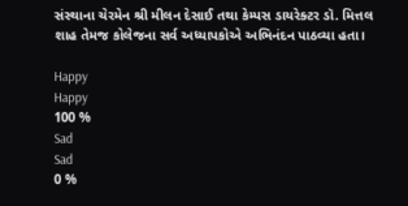સંસ્થાના ચેરમેન શ્રી મીલન દેસાઈ તથા કેમ્પસ ડાયરેક્ટર ડૉ. મિત્તલ શાહ તેમજ કોલેજના સર્વ અધ્યાપકોએ અભિનંદન પાઠવ્યા હતા।

Happy
Happy
100 %
Sad
Sad
0 %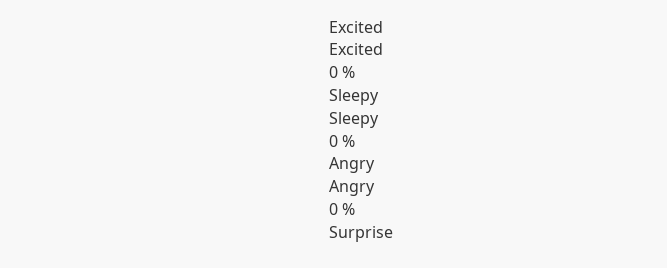Excited
Excited
0 %
Sleepy
Sleepy
0 %
Angry
Angry
0 %
Surprise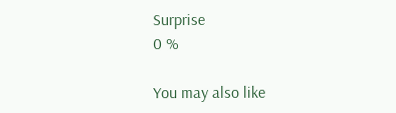Surprise
0 %

You may also like